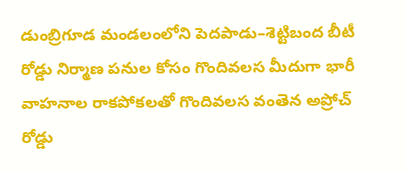డుంబ్రిగూడ మండలంలోని పెదపాడు–శెట్టిబంద బీటీ రోడ్డు నిర్మాణ పనుల కోసం గొందివలస మీదుగా భారీ వాహనాల రాకపోకలతో గొందివలస వంతెన అప్రోచ్ రోడ్డు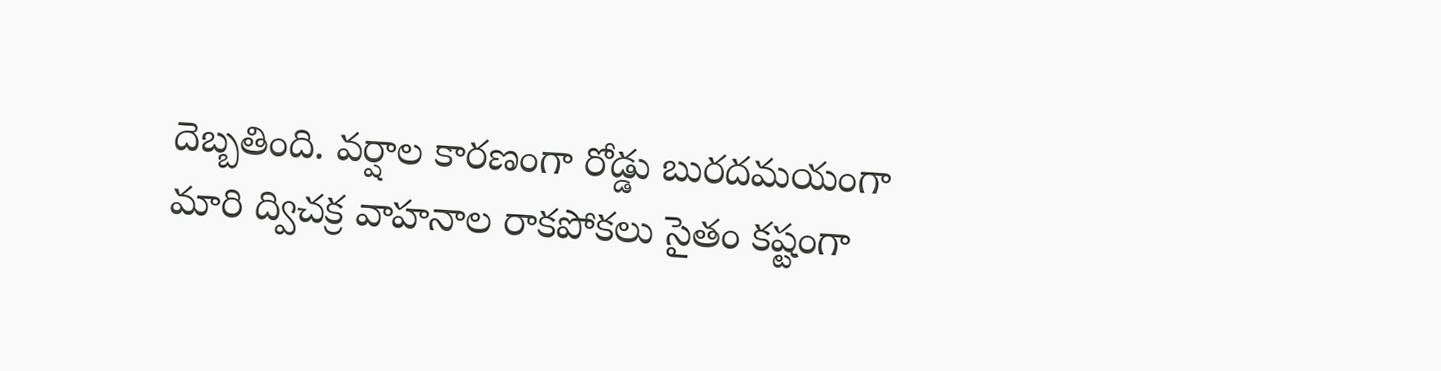దెబ్బతింది. వర్షాల కారణంగా రోడ్డు బురదమయంగా మారి ద్విచక్ర వాహనాల రాకపోకలు సైతం కష్టంగా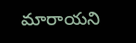మారాయని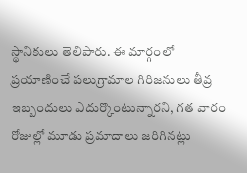స్థానికులు తెలిపారు. ఈ మార్గంలో ప్రయాణించే పలుగ్రామాల గిరిజనులు తీవ్ర ఇబ్బందులు ఎదుర్కొంటున్నారని, గత వారం రోజుల్లో మూడు ప్రమాదాలు జరిగినట్లు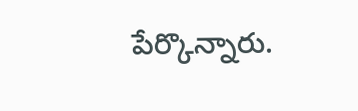పేర్కొన్నారు.